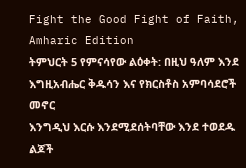Fight the Good Fight of Faith, Amharic Edition
ትምህርት 5 የምናሳየው ልዕቀት: በዚህ ዓለም እንደ እግዚአብሔር ቅዱሳን እና የክርስቶስ አምባሳደሮች መኖር
እንግዲህ እርሱ እንደሚደሰትባቸው እንደ ተወደዱ ልጆች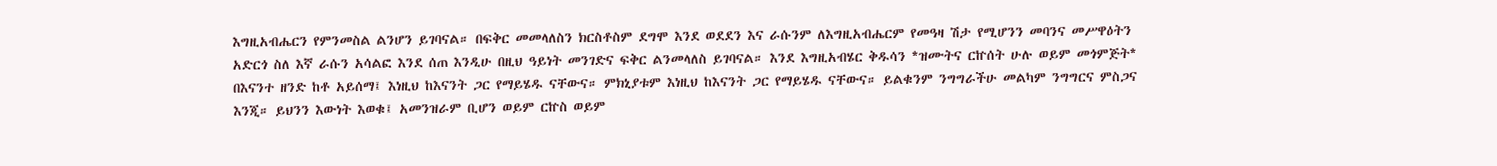እግዚአብሔርን የምንመስል ልንሆን ይገባናል። በፍቅር መመላለስን ክርስቶስም ደግሞ እንደ ወደደን እና ራሱንም ለእግዚአብሔርም የመዓዛ ሽታ የሚሆንን መባንና መሥዋዕትን አድርጎ ስለ እኛ ራሱን አሳልፎ እንደ ሰጠ እንዲሁ በዚህ ዓይነት መንገድና ፍቅር ልንመላለስ ይገባናል። እንደ እግዚአብሄር ቅዱሳን *ዝሙትና ርኵሰት ሁሉ ወይም መጎምጅት* በእናንተ ዘንድ ከቶ አይሰማ፤ እነዚህ ከእናንት ጋር የማይሄዱ ናቸውና። ምክኒያቱም እነዚህ ከእናንት ጋር የማይሄዱ ናቸውና። ይልቁንም ንግግራችሁ መልካም ንግግርና ምስጋና እንጂ። ይህንን እውነት እወቁ፤ አመንዝራም ቢሆን ወይም ርኵስ ወይም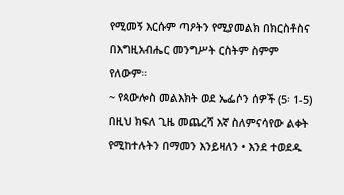የሚመኝ እርሱም ጣዖትን የሚያመልክ በክርስቶስና በእግዚአብሔር መንግሥት ርስትም ስምም የለውም።
~ የጳውሎስ መልእክት ወደ ኤፌሶን ሰዎች (5፡ 1-5)
በዚህ ክፍለ ጊዜ መጨረሻ እኛ ስለምናሳየው ልቀት የሚከተሉትን በማመን እንይዛለን • እንደ ተወደዱ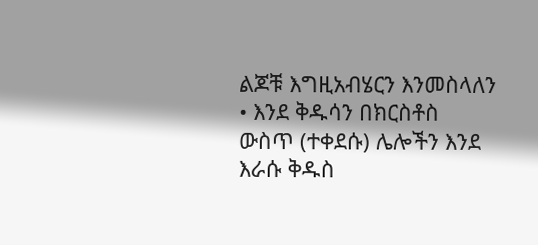ልጆቹ እግዚአብሄርን እንመስላለን • እንደ ቅዱሳን በክርስቶስ ውስጥ (ተቀደሱ) ሌሎችን እንደ እራሱ ቅዱስ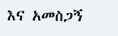እና አመስጋኝ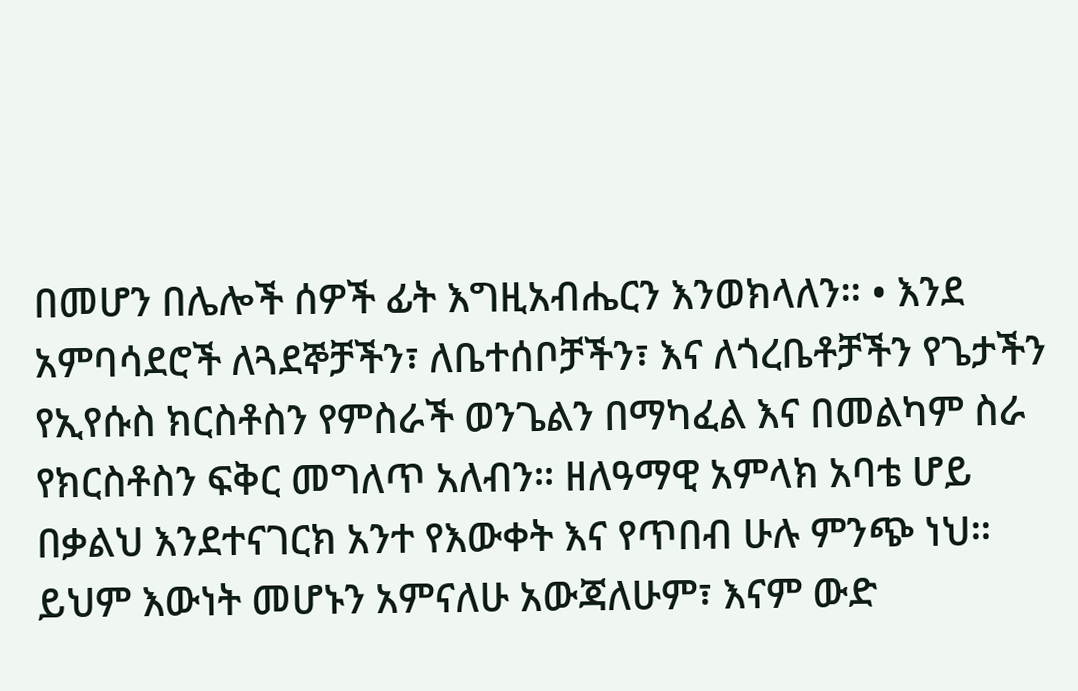በመሆን በሌሎች ሰዎች ፊት እግዚአብሔርን እንወክላለን። • እንደ አምባሳደሮች ለጓደኞቻችን፣ ለቤተሰቦቻችን፣ እና ለጎረቤቶቻችን የጌታችን የኢየሱስ ክርስቶስን የምስራች ወንጌልን በማካፈል እና በመልካም ስራ የክርስቶስን ፍቅር መግለጥ አለብን። ዘለዓማዊ አምላክ አባቴ ሆይ በቃልህ እንደተናገርክ አንተ የእውቀት እና የጥበብ ሁሉ ምንጭ ነህ። ይህም እውነት መሆኑን አምናለሁ አውጃለሁም፣ እናም ውድ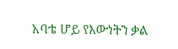አባቴ ሆይ የእውነትን ቃል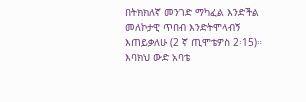በትክክለኛ መንገድ ማካፈል እንድችል መለኮታዊ ጥበብ እንድትሞላብኝ እጠይቃለሁ (2 ኛ ጢሞቴዎስ 2፡15)። እባክህ ውድ አባቴ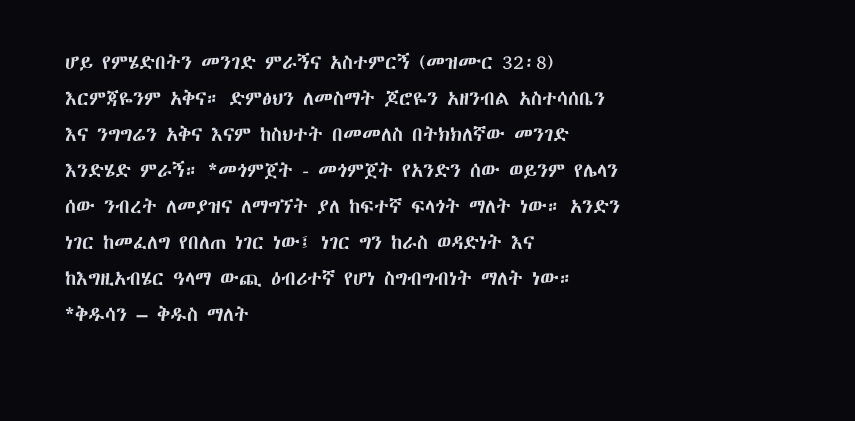ሆይ የምሄድበትን መንገድ ምራኝና አስተምርኝ (መዝሙር 32፡8) እርምጃዬንም አቅና። ድምፅህን ለመስማት ጆሮዬን አዘንብል አስተሳሰቤን እና ንግግሬን አቅና እናም ከስህተት በመመለስ በትክክለኛው መንገድ እንድሄድ ምራኝ። *መጎምጀት - መጎምጀት የአንድን ሰው ወይንም የሌላን ሰው ንብረት ለመያዝና ለማግኘት ያለ ከፍተኛ ፍላጎት ማለት ነው። አንድን ነገር ከመፈለግ የበለጠ ነገር ነው፤ ነገር ግን ከራስ ወዳድነት እና ከእግዚአብሄር ዓላማ ውጪ ዕብሪተኛ የሆነ ስግብግብነት ማለት ነው። *ቅዱሳን – ቅዱስ ማለት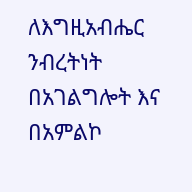ለእግዚአብሔር ንብረትነት በአገልግሎት እና በአምልኮ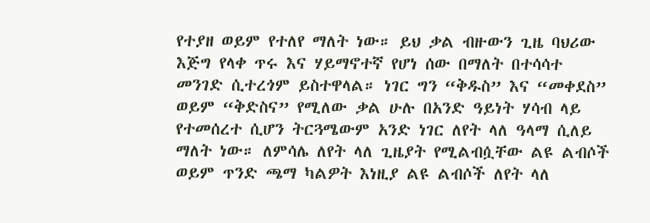የተያዘ ወይም የተለየ ማለት ነው። ይህ ቃል ብዙውን ጊዜ ባህሪው እጅግ የላቀ ጥሩ እና ሃይማኖተኛ የሆነ ሰው በማለት በተሳሳተ መንገድ ሲተረጎም ይስተዋላል። ነገር ግን “ቅዱስ” እና “መቀደስ” ወይም “ቅድስና” የሚለው ቃል ሁሉ በአንድ ዓይነት ሃሳብ ላይ የተመሰረተ ሲሆን ትርጓሜውም አንድ ነገር ለየት ላለ ዓላማ ሲለይ ማለት ነው። ለምሳሌ ለየት ላለ ጊዜያት የሚልብሷቸው ልዩ ልብሶች ወይም ጥንድ ጫማ ካልዎት እነዚያ ልዩ ልብሶች ለየት ላለ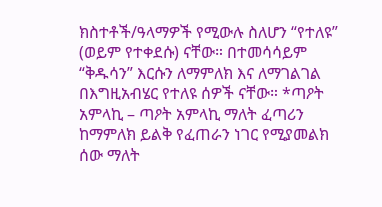ክስተቶች/ዓላማዎች የሚውሉ ስለሆን “የተለዩ” (ወይም የተቀደሱ) ናቸው። በተመሳሳይም “ቅዱሳን” እርሱን ለማምለክ እና ለማገልገል በእግዚአብሄር የተለዩ ሰዎች ናቸው። *ጣዖት አምላኪ – ጣዖት አምላኪ ማለት ፈጣሪን ከማምለክ ይልቅ የፈጠራን ነገር የሚያመልክ ሰው ማለት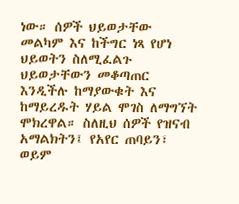ነው። ሰዎች ህይወታቸው መልካም እና ከችግር ነጻ የሆነ ህይወትን ስለሚፈልጉ ህይወታቸውን መቆጣጠር እንዲችሉ ከማያውቁት እና ከማይረዱት ሃይል ሞገስ ለማግኘት ሞክረዋል። ስለዚህ ሰዎች የዝናብ አማልክትን፤ የአየር ጠባይን፣ ወይም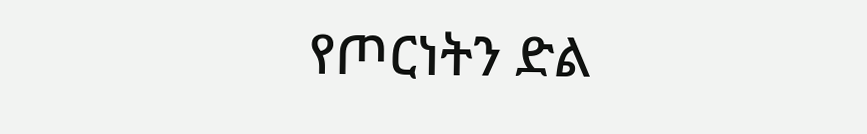የጦርነትን ድል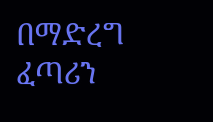በማድረግ ፈጣሪን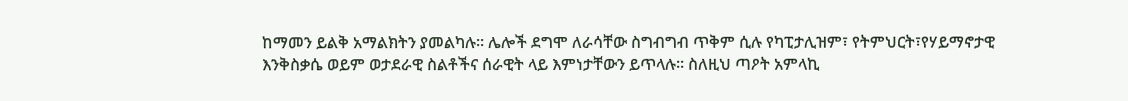ከማመን ይልቅ አማልክትን ያመልካሉ። ሌሎች ደግሞ ለራሳቸው ስግብግብ ጥቅም ሲሉ የካፒታሊዝም፣ የትምህርት፣የሃይማኖታዊ እንቅስቃሴ ወይም ወታደራዊ ስልቶችና ሰራዊት ላይ እምነታቸውን ይጥላሉ። ስለዚህ ጣዖት አምላኪ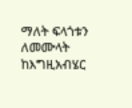ማለት ፍላጎቱን ለመሙላት ከእግዚአብሄር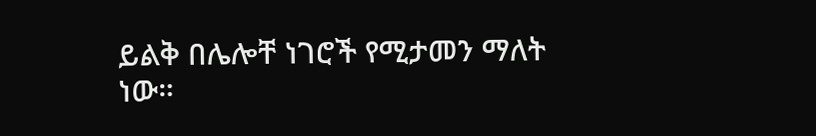ይልቅ በሌሎቸ ነገሮች የሚታመን ማለት ነው።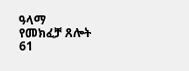ዓላማ
የመክፈቻ ጸሎት
61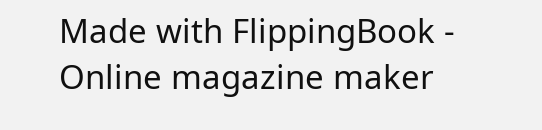Made with FlippingBook - Online magazine maker